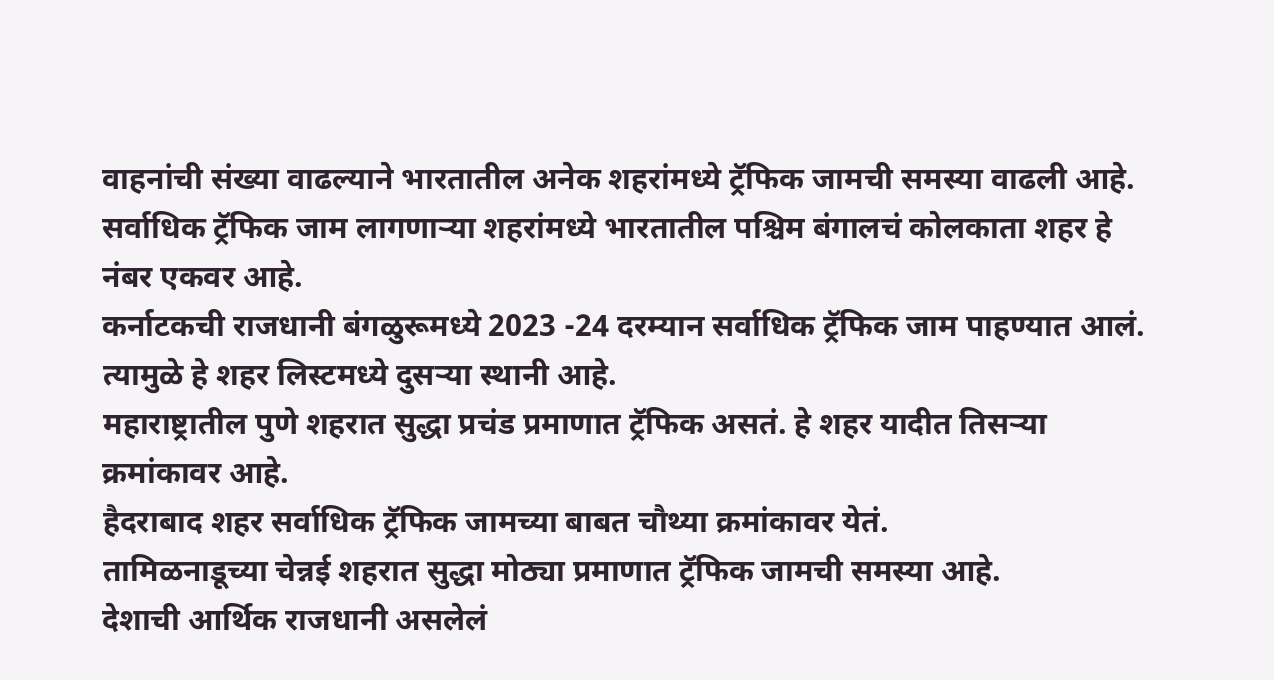वाहनांची संख्या वाढल्याने भारतातील अनेक शहरांमध्ये ट्रॅफिक जामची समस्या वाढली आहे.
सर्वाधिक ट्रॅफिक जाम लागणाऱ्या शहरांमध्ये भारतातील पश्चिम बंगालचं कोलकाता शहर हे नंबर एकवर आहे.
कर्नाटकची राजधानी बंगळुरूमध्ये 2023 -24 दरम्यान सर्वाधिक ट्रॅफिक जाम पाहण्यात आलं. त्यामुळे हे शहर लिस्टमध्ये दुसऱ्या स्थानी आहे.
महाराष्ट्रातील पुणे शहरात सुद्धा प्रचंड प्रमाणात ट्रॅफिक असतं. हे शहर यादीत तिसऱ्या क्रमांकावर आहे.
हैदराबाद शहर सर्वाधिक ट्रॅफिक जामच्या बाबत चौथ्या क्रमांकावर येतं.
तामिळनाडूच्या चेन्नई शहरात सुद्धा मोठ्या प्रमाणात ट्रॅफिक जामची समस्या आहे.
देशाची आर्थिक राजधानी असलेलं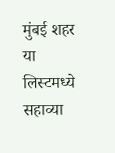मुंबई शहर या लिस्टमध्ये सहाव्या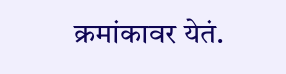क्रमांकावर येतं.